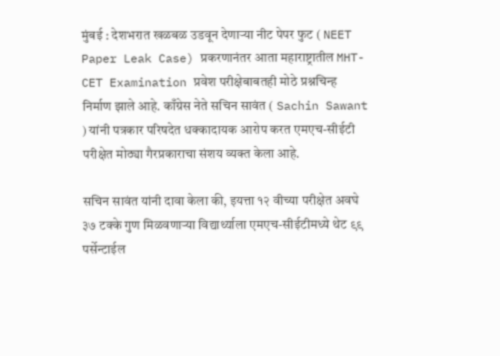मुंबई : देशभरात खळबळ उडवून देणाऱ्या नीट पेपर फुट ( NEET Paper Leak Case) प्रकरणानंतर आता महाराष्ट्रातील MHT-CET Examination प्रवेश परीक्षेबाबतही मोठे प्रश्नचिन्ह निर्माण झाले आहे. काँग्रेस नेते सचिन सावंत ( Sachin Sawant ) यांनी पत्रकार परिषदेत धक्कादायक आरोप करत एमएच-सीईटी परीक्षेत मोठ्या गैरप्रकाराचा संशय व्यक्त केला आहे.

सचिन सावंत यांनी दावा केला की, इयत्ता १२ वीच्या परीक्षेत अवघे ३७ टक्के गुण मिळवणाऱ्या विद्यार्थ्याला एमएच-सीईटीमध्ये थेट ९९ पर्सेन्टाईल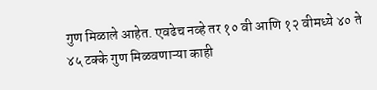गुण मिळाले आहेत. एवढेच नव्हे तर १० वी आणि १२ वीमध्ये ४० ते ४५ टक्के गुण मिळवणाऱ्या काही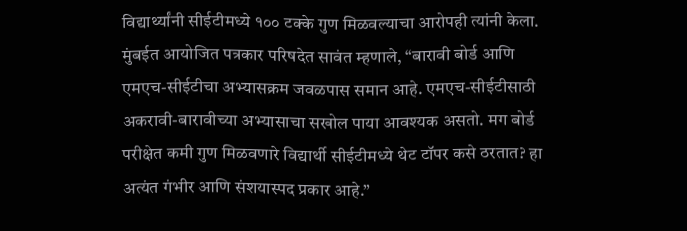विद्यार्थ्यांनी सीईटीमध्ये १०० टक्के गुण मिळवल्याचा आरोपही त्यांनी केला.
मुंबईत आयोजित पत्रकार परिषदेत सावंत म्हणाले, “बारावी बोर्ड आणि एमएच-सीईटीचा अभ्यासक्रम जवळपास समान आहे. एमएच-सीईटीसाठी अकरावी-बारावीच्या अभ्यासाचा सखोल पाया आवश्यक असतो. मग बोर्ड परीक्षेत कमी गुण मिळवणारे विद्यार्थी सीईटीमध्ये थेट टॉपर कसे ठरतात? हा अत्यंत गंभीर आणि संशयास्पद प्रकार आहे.”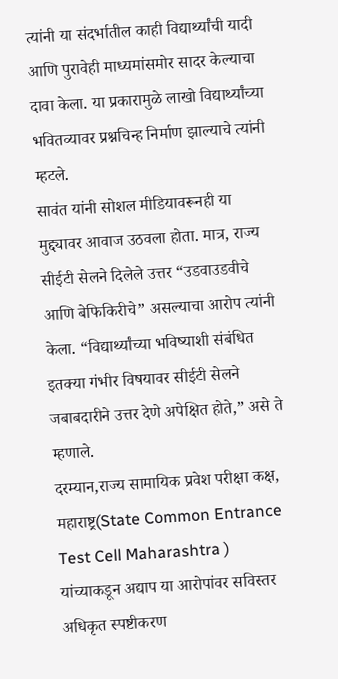त्यांनी या संदर्भातील काही विद्यार्थ्यांची यादी आणि पुरावेही माध्यमांसमोर सादर केल्याचा दावा केला. या प्रकारामुळे लाखो विद्यार्थ्यांच्या भवितव्यावर प्रश्नचिन्ह निर्माण झाल्याचे त्यांनी म्हटले.
सावंत यांनी सोशल मीडियावरूनही या मुद्द्यावर आवाज उठवला होता. मात्र, राज्य सीईटी सेलने दिलेले उत्तर “उडवाउडवीचे आणि बेफिकिरीचे” असल्याचा आरोप त्यांनी केला. “विद्यार्थ्यांच्या भविष्याशी संबंधित इतक्या गंभीर विषयावर सीईटी सेलने जबाबदारीने उत्तर देणे अपेक्षित होते,” असे ते म्हणाले.
दरम्यान,राज्य सामायिक प्रवेश परीक्षा कक्ष, महाराष्ट्र(State Common Entrance Test Cell Maharashtra ) यांच्याकडून अद्याप या आरोपांवर सविस्तर अधिकृत स्पष्टीकरण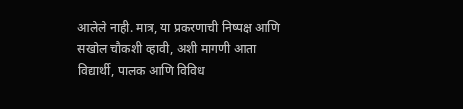आलेले नाही. मात्र, या प्रकरणाची निष्पक्ष आणि सखोल चौकशी व्हावी, अशी मागणी आता विद्यार्थी, पालक आणि विविध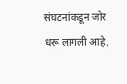संघटनांकडून जोर धरू लागली आहे.